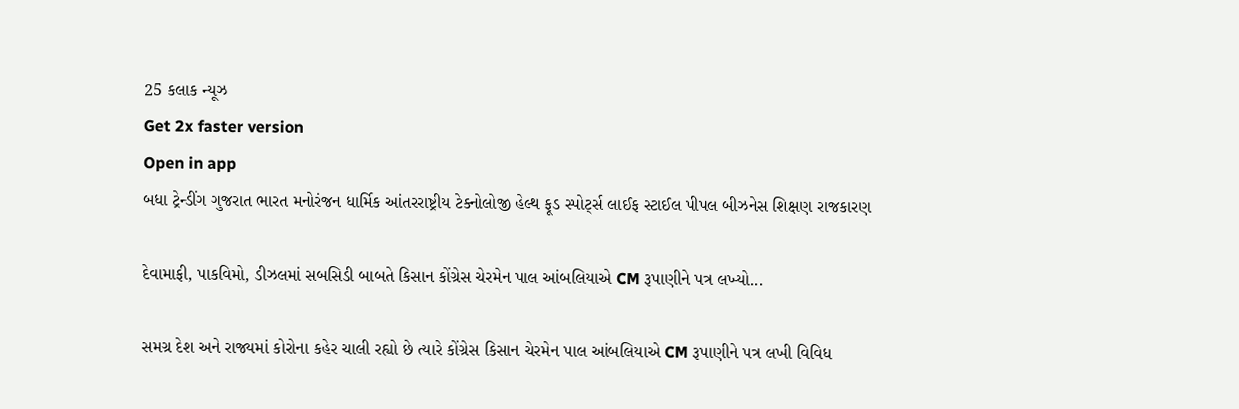25 કલાક ન્યૂઝ
Get 2x faster version
Open in app
બધા ટ્રેન્ડીંગ ગુજરાત ભારત મનોરંજન ધાર્મિક આંતરરાષ્ટ્રીય ટેક્નોલોજી હેલ્થ ફૂડ સ્પોર્ટ્સ લાઈફ સ્ટાઈલ પીપલ બીઝનેસ શિક્ષણ રાજકારણ

દેવામાફી, પાકવિમો, ડીઝલમાં સબસિડી બાબતે કિસાન કોંગ્રેસ ચેરમેન પાલ આંબલિયાએ CM રૂપાણીને પત્ર લખ્યો...

સમગ્ર દેશ અને રાજ્યમાં કોરોના કહેર ચાલી રહ્યો છે ત્યારે કોંગ્રેસ કિસાન ચેરમેન પાલ આંબલિયાએ CM રૂપાણીને પત્ર લખી વિવિધ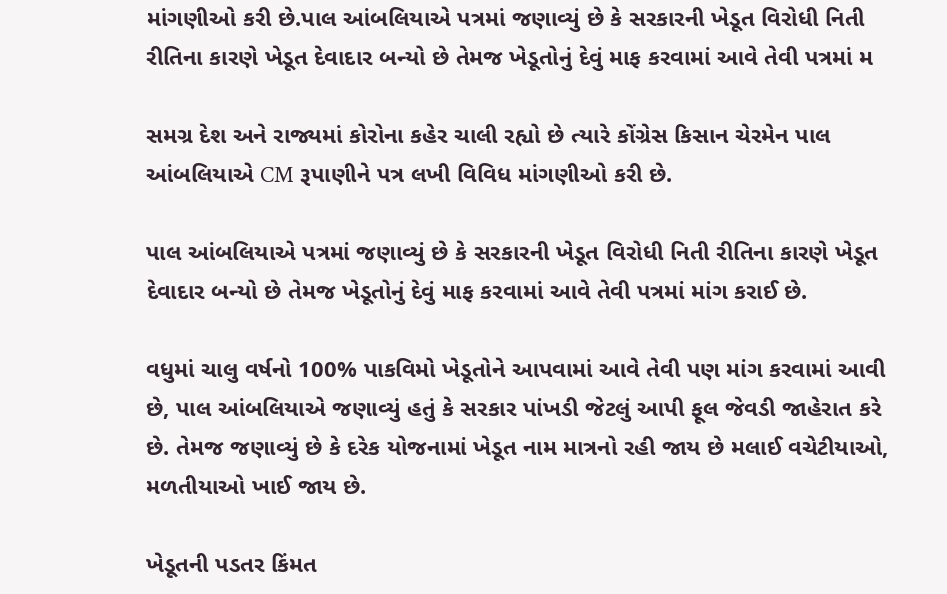માંગણીઓ કરી છે.પાલ આંબલિયાએ પત્રમાં જણાવ્યું છે કે સરકારની ખેડૂત વિરોધી નિતી રીતિના કારણે ખેડૂત દેવાદાર બન્યો છે તેમજ ખેડૂતોનું દેવું માફ કરવામાં આવે તેવી પત્રમાં મ

સમગ્ર દેશ અને રાજ્યમાં કોરોના કહેર ચાલી રહ્યો છે ત્યારે કોંગ્રેસ કિસાન ચેરમેન પાલ આંબલિયાએ CM રૂપાણીને પત્ર લખી વિવિધ માંગણીઓ કરી છે.

પાલ આંબલિયાએ પત્રમાં જણાવ્યું છે કે સરકારની ખેડૂત વિરોધી નિતી રીતિના કારણે ખેડૂત દેવાદાર બન્યો છે તેમજ ખેડૂતોનું દેવું માફ કરવામાં આવે તેવી પત્રમાં માંગ કરાઈ છે.

વધુમાં ચાલુ વર્ષનો 100% પાકવિમો ખેડૂતોને આપવામાં આવે તેવી પણ માંગ કરવામાં આવી છે, પાલ આંબલિયાએ જણાવ્યું હતું કે સરકાર પાંખડી જેટલું આપી ફૂલ જેવડી જાહેરાત કરે છે. તેમજ જણાવ્યું છે કે દરેક યોજનામાં ખેડૂત નામ માત્રનો રહી જાય છે મલાઈ વચેટીયાઓ, મળતીયાઓ ખાઈ જાય છે.

ખેડૂતની પડતર કિંમત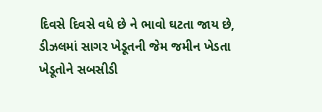દિવસે દિવસે વધે છે ને ભાવો ઘટતા જાય છે, ડીઝલમાં સાગર ખેડૂતની જેમ જમીન ખેડતા ખેડૂતોને સબસીડી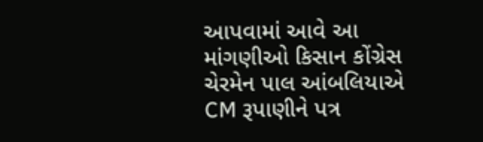આપવામાં આવે આ માંગણીઓ કિસાન કોંગ્રેસ ચેરમેન પાલ આંબલિયાએ CM રૂપાણીને પત્ર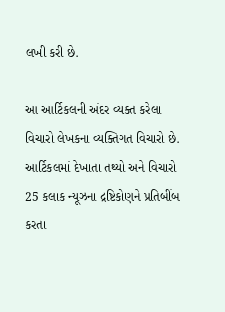લખી કરી છે.

આ આર્ટિકલની અંદર વ્યક્ત કરેલા વિચારો લેખકના વ્યક્તિગત વિચારો છે. આર્ટિકલમાં દેખાતા તથ્યો અને વિચારો 25 કલાક ન્યૂઝના દ્રષ્ટિકોણને પ્રતિબીંબ કરતા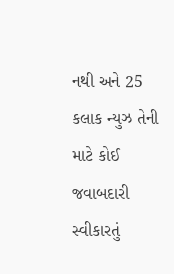નથી અને 25 કલાક ન્યુઝ તેની માટે કોઈ જવાબદારી સ્વીકારતું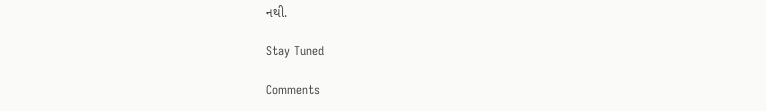નથી.

Stay Tuned

Comments